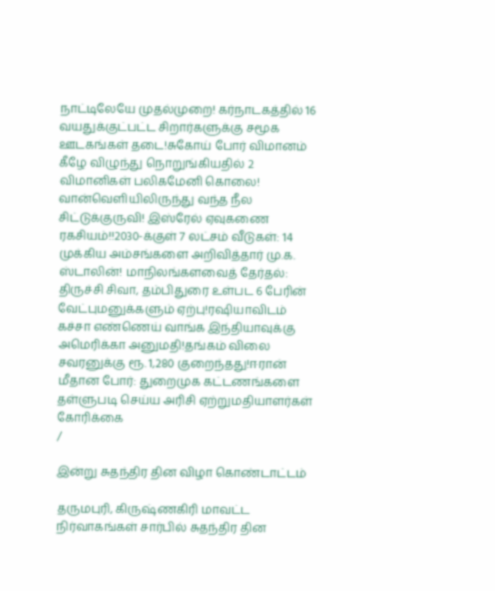நாட்டிலேயே முதல்முறை! கர்நாடகத்தில் 16 வயதுக்குட்பட்ட சிறார்களுக்கு சமூக ஊடகங்கள் தடை!சுகோய் போர் விமானம் கீழே விழுந்து நொறுங்கியதில் 2 விமானிகள் பலிகமேனி கொலை! வான்வெளியிலிருந்து வந்த நீல சிட்டுக்குருவி! இஸ்ரேல் ஏவுகணை ரகசியம்!!2030-க்குள் 7 லட்சம் வீடுகள்: 14 முக்கிய அம்சங்களை அறிவித்தார் மு.க. ஸ்டாலின்! மாநிலங்களவைத் தேர்தல்: திருச்சி சிவா, தம்பிதுரை உள்பட 6 பேரின் வேட்புமனுக்களும் ஏற்பு!ரஷியாவிடம் கச்சா எண்ணெய் வாங்க இந்தியாவுக்கு அமெரிக்கா அனுமதி!தங்கம் விலை சவரனுக்கு ரூ. 1,280 குறைந்தது!ஈரான் மீதான போர்: துறைமுக கட்டணங்களை தள்ளுபடி செய்ய அரிசி ஏற்றுமதியாளர்கள் கோரிக்கை
/

இன்று சுதந்திர தின விழா கொண்டாட்டம்

தருமபுரி, கிருஷ்ணகிரி மாவட்ட நிர்வாகங்கள் சார்பில் சுதந்திர தின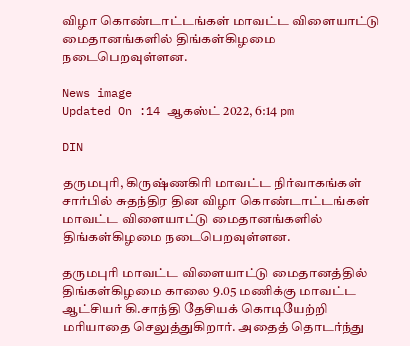விழா கொண்டாட்டங்கள் மாவட்ட விளையாட்டு மைதானங்களில் திங்கள்கிழமை நடைபெறவுள்ளன.

News image
Updated On :14 ஆகஸ்ட் 2022, 6:14 pm

DIN

தருமபுரி, கிருஷ்ணகிரி மாவட்ட நிர்வாகங்கள் சார்பில் சுதந்திர தின விழா கொண்டாட்டங்கள் மாவட்ட விளையாட்டு மைதானங்களில் திங்கள்கிழமை நடைபெறவுள்ளன.

தருமபுரி மாவட்ட விளையாட்டு மைதானத்தில் திங்கள்கிழமை காலை 9.05 மணிக்கு மாவட்ட ஆட்சியர் கி.சாந்தி தேசியக் கொடியேற்றி மரியாதை செலுத்துகிறார். அதைத் தொடர்ந்து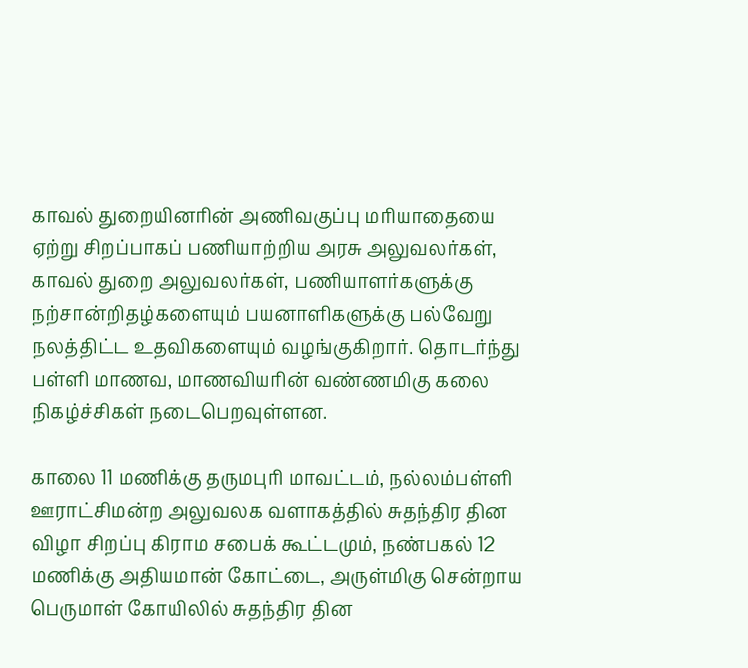காவல் துறையினரின் அணிவகுப்பு மரியாதையை ஏற்று சிறப்பாகப் பணியாற்றிய அரசு அலுவலர்கள், காவல் துறை அலுவலர்கள், பணியாளர்களுக்கு நற்சான்றிதழ்களையும் பயனாளிகளுக்கு பல்வேறு நலத்திட்ட உதவிகளையும் வழங்குகிறார். தொடர்ந்து பள்ளி மாணவ, மாணவியரின் வண்ணமிகு கலை நிகழ்ச்சிகள் நடைபெறவுள்ளன.

காலை 11 மணிக்கு தருமபுரி மாவட்டம், நல்லம்பள்ளி ஊராட்சிமன்ற அலுவலக வளாகத்தில் சுதந்திர தின விழா சிறப்பு கிராம சபைக் கூட்டமும், நண்பகல் 12 மணிக்கு அதியமான் கோட்டை, அருள்மிகு சென்றாய பெருமாள் கோயிலில் சுதந்திர தின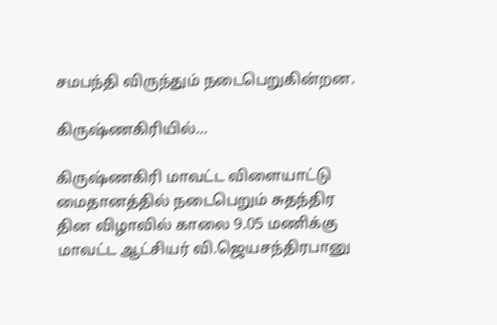சமபந்தி விருந்தும் நடைபெறுகின்றன.

கிருஷ்ணகிரியில்...

கிருஷ்ணகிரி மாவட்ட விளையாட்டு மைதானத்தில் நடைபெறும் சுதந்திர தின விழாவில் காலை 9.05 மணிக்கு மாவட்ட ஆட்சியர் வி.ஜெயசந்திரபானு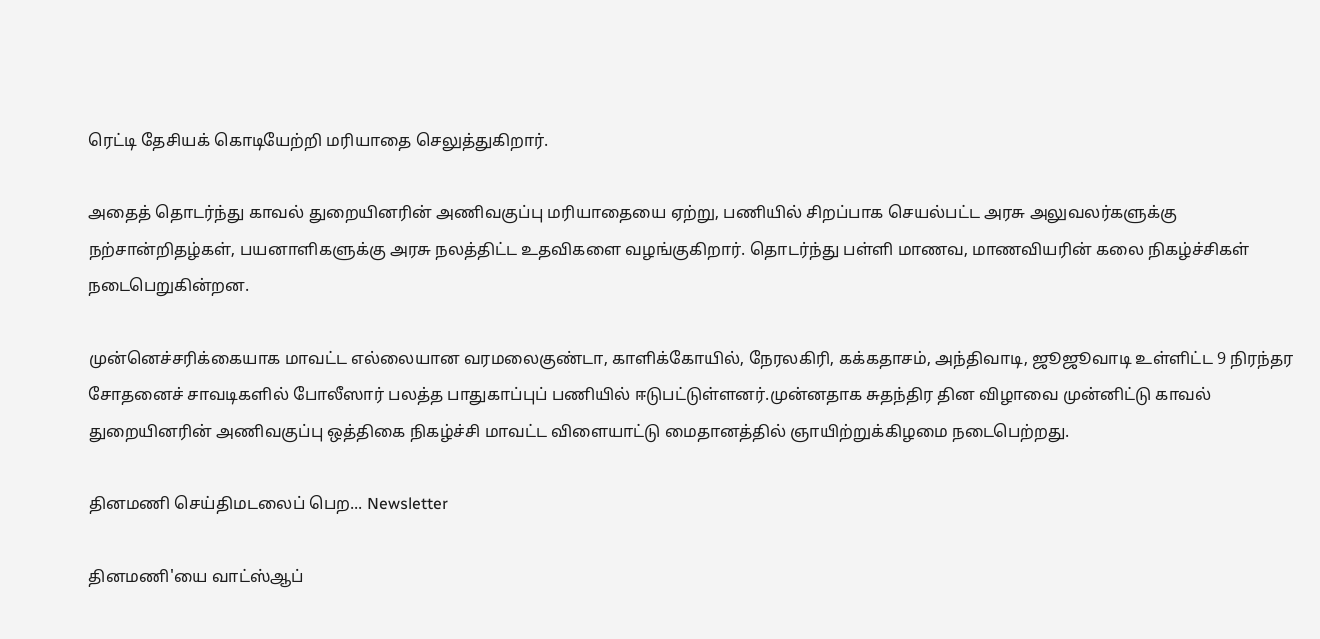ரெட்டி தேசியக் கொடியேற்றி மரியாதை செலுத்துகிறார்.

அதைத் தொடர்ந்து காவல் துறையினரின் அணிவகுப்பு மரியாதையை ஏற்று, பணியில் சிறப்பாக செயல்பட்ட அரசு அலுவலர்களுக்கு நற்சான்றிதழ்கள், பயனாளிகளுக்கு அரசு நலத்திட்ட உதவிகளை வழங்குகிறார். தொடர்ந்து பள்ளி மாணவ, மாணவியரின் கலை நிகழ்ச்சிகள் நடைபெறுகின்றன.

முன்னெச்சரிக்கையாக மாவட்ட எல்லையான வரமலைகுண்டா, காளிக்கோயில், நேரலகிரி, கக்கதாசம், அந்திவாடி, ஜூஜூவாடி உள்ளிட்ட 9 நிரந்தர சோதனைச் சாவடிகளில் போலீஸார் பலத்த பாதுகாப்புப் பணியில் ஈடுபட்டுள்ளனர்.முன்னதாக சுதந்திர தின விழாவை முன்னிட்டு காவல் துறையினரின் அணிவகுப்பு ஒத்திகை நிகழ்ச்சி மாவட்ட விளையாட்டு மைதானத்தில் ஞாயிற்றுக்கிழமை நடைபெற்றது.

தினமணி செய்திமடலைப் பெற... Newsletter

தினமணி'யை வாட்ஸ்ஆப்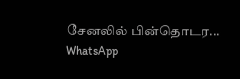சேனலில் பின்தொடர... WhatsApp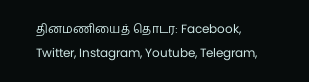தினமணியைத் தொடர: Facebook, Twitter, Instagram, Youtube, Telegram,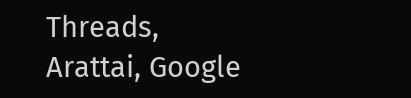Threads, Arattai, Google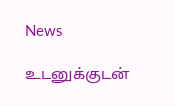News

உடனுக்குடன்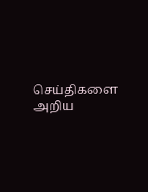செய்திகளை அறிய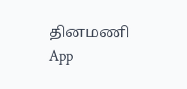தினமணி App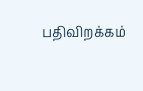பதிவிறக்கம்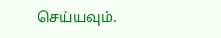செய்யவும்.